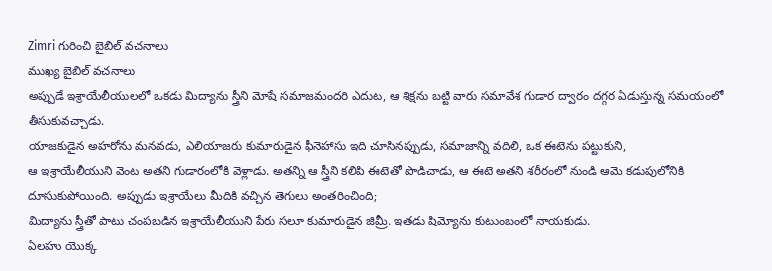Zimri గురించి బైబిల్ వచనాలు
ముఖ్య బైబిల్ వచనాలు
అప్పుడే ఇశ్రాయేలీయులలో ఒకడు మిద్యాను స్త్రీని మోషే సమాజమందరి ఎదుట, ఆ శిక్షను బట్టి వారు సమావేశ గుడార ద్వారం దగ్గర ఏడుస్తున్న సమయంలో తీసుకువచ్చాడు.
యాజకుడైన అహరోను మనవడు, ఎలియాజరు కుమారుడైన ఫీనెహాసు ఇది చూసినప్పుడు, సమాజాన్ని వదిలి, ఒక ఈటెను పట్టుకుని,
ఆ ఇశ్రాయేలీయుని వెంట అతని గుడారంలోకి వెళ్లాడు. అతన్ని ఆ స్త్రీని కలిపి ఈటెతో పొడిచాడు, ఆ ఈటె అతని శరీరంలో నుండి ఆమె కడుపులోనికి దూసుకుపోయింది. అప్పుడు ఇశ్రాయేలు మీదికి వచ్చిన తెగులు అంతరించింది;
మిద్యాను స్త్రీతో పాటు చంపబడిన ఇశ్రాయేలీయుని పేరు సలూ కుమారుడైన జిమ్రీ. ఇతడు షిమ్యోను కుటుంబంలో నాయకుడు.
ఏలహు యొక్క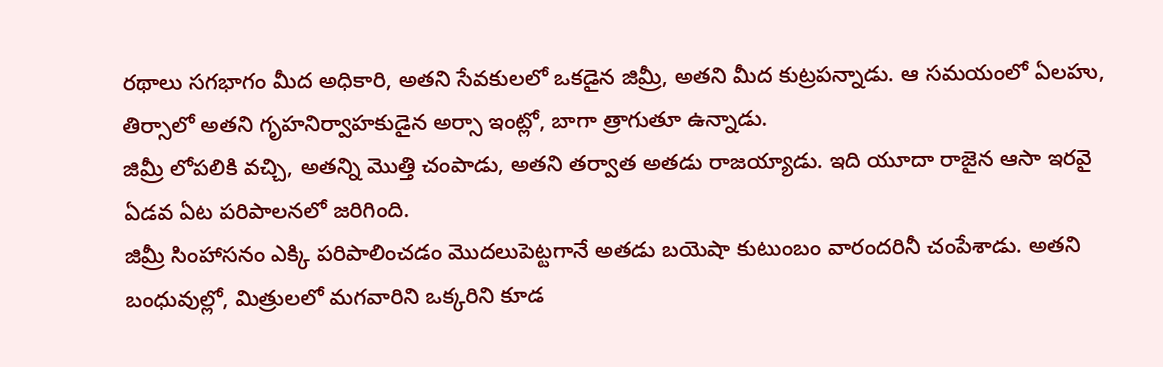రథాలు సగభాగం మీద అధికారి, అతని సేవకులలో ఒకడైన జిమ్రీ, అతని మీద కుట్రపన్నాడు. ఆ సమయంలో ఏలహు, తిర్సాలో అతని గృహనిర్వాహకుడైన అర్సా ఇంట్లో, బాగా త్రాగుతూ ఉన్నాడు.
జిమ్రీ లోపలికి వచ్చి, అతన్ని మొత్తి చంపాడు, అతని తర్వాత అతడు రాజయ్యాడు. ఇది యూదా రాజైన ఆసా ఇరవై ఏడవ ఏట పరిపాలనలో జరిగింది.
జిమ్రీ సింహాసనం ఎక్కి పరిపాలించడం మొదలుపెట్టగానే అతడు బయెషా కుటుంబం వారందరినీ చంపేశాడు. అతని బంధువుల్లో, మిత్రులలో మగవారిని ఒక్కరిని కూడ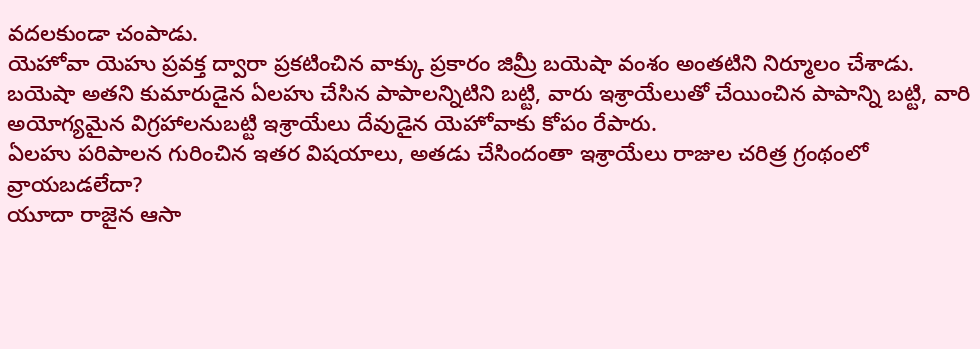వదలకుండా చంపాడు.
యెహోవా యెహు ప్రవక్త ద్వారా ప్రకటించిన వాక్కు ప్రకారం జిమ్రీ బయెషా వంశం అంతటిని నిర్మూలం చేశాడు.
బయెషా అతని కుమారుడైన ఏలహు చేసిన పాపాలన్నిటిని బట్టి, వారు ఇశ్రాయేలుతో చేయించిన పాపాన్ని బట్టి, వారి అయోగ్యమైన విగ్రహాలనుబట్టి ఇశ్రాయేలు దేవుడైన యెహోవాకు కోపం రేపారు.
ఏలహు పరిపాలన గురించిన ఇతర విషయాలు, అతడు చేసిందంతా ఇశ్రాయేలు రాజుల చరిత్ర గ్రంథంలో వ్రాయబడలేదా?
యూదా రాజైన ఆసా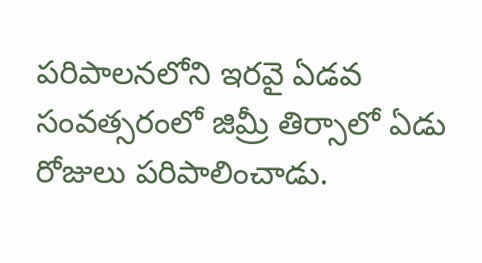పరిపాలనలోని ఇరవై ఏడవ సంవత్సరంలో జిమ్రీ తిర్సాలో ఏడు రోజులు పరిపాలించాడు.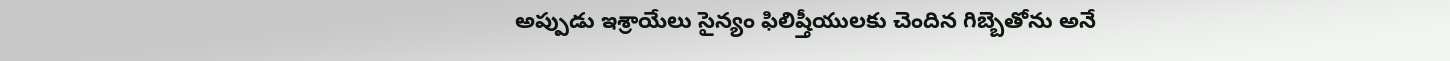అప్పుడు ఇశ్రాయేలు సైన్యం ఫిలిష్తీయులకు చెందిన గిబ్బెతోను అనే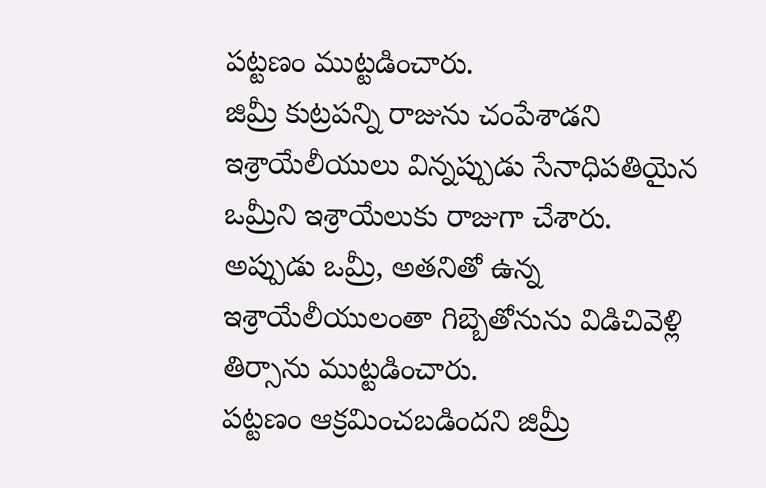పట్టణం ముట్టడించారు.
జిమ్రీ కుట్రపన్ని రాజును చంపేశాడని ఇశ్రాయేలీయులు విన్నప్పుడు సేనాధిపతియైన ఒమ్రీని ఇశ్రాయేలుకు రాజుగా చేశారు.
అప్పుడు ఒమ్రీ, అతనితో ఉన్న ఇశ్రాయేలీయులంతా గిబ్బెతోనును విడిచివెళ్లి తిర్సాను ముట్టడించారు.
పట్టణం ఆక్రమించబడిందని జిమ్రీ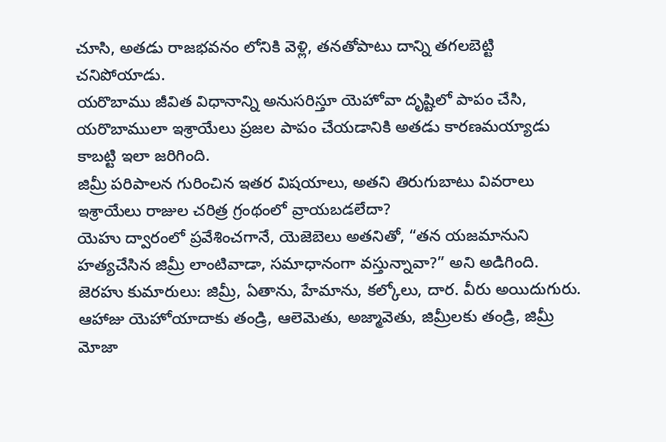చూసి, అతడు రాజభవనం లోనికి వెళ్లి, తనతోపాటు దాన్ని తగలబెట్టి చనిపోయాడు.
యరొబాము జీవిత విధానాన్ని అనుసరిస్తూ యెహోవా దృష్టిలో పాపం చేసి, యరొబాములా ఇశ్రాయేలు ప్రజల పాపం చేయడానికి అతడు కారణమయ్యాడు కాబట్టి ఇలా జరిగింది.
జిమ్రీ పరిపాలన గురించిన ఇతర విషయాలు, అతని తిరుగుబాటు వివరాలు ఇశ్రాయేలు రాజుల చరిత్ర గ్రంథంలో వ్రాయబడలేదా?
యెహు ద్వారంలో ప్రవేశించగానే, యెజెబెలు అతనితో, “తన యజమానుని హత్యచేసిన జిమ్రీ లాంటివాడా, సమాధానంగా వస్తున్నావా?” అని అడిగింది.
జెరహు కుమారులు: జిమ్రీ, ఏతాను, హేమాను, కల్కోలు, దార. వీరు అయిదుగురు.
ఆహాజు యెహోయాదాకు తండ్రి, ఆలెమెతు, అజ్మావెతు, జిమ్రీలకు తండ్రి, జిమ్రీ మోజా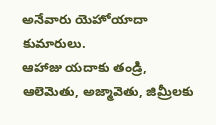అనేవారు యెహోయాదా కుమారులు.
ఆహాజు యదాకు తండ్రి, ఆలెమెతు, అజ్మావెతు, జిమ్రీలకు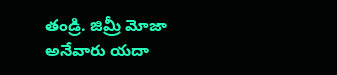తండ్రి. జిమ్రీ మోజా అనేవారు యదా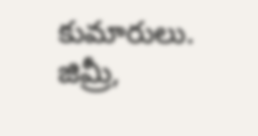కుమారులు.
జిమ్రీ,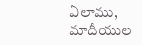ఏలాము, మాదీయుల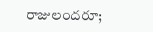రాజులందరూ;